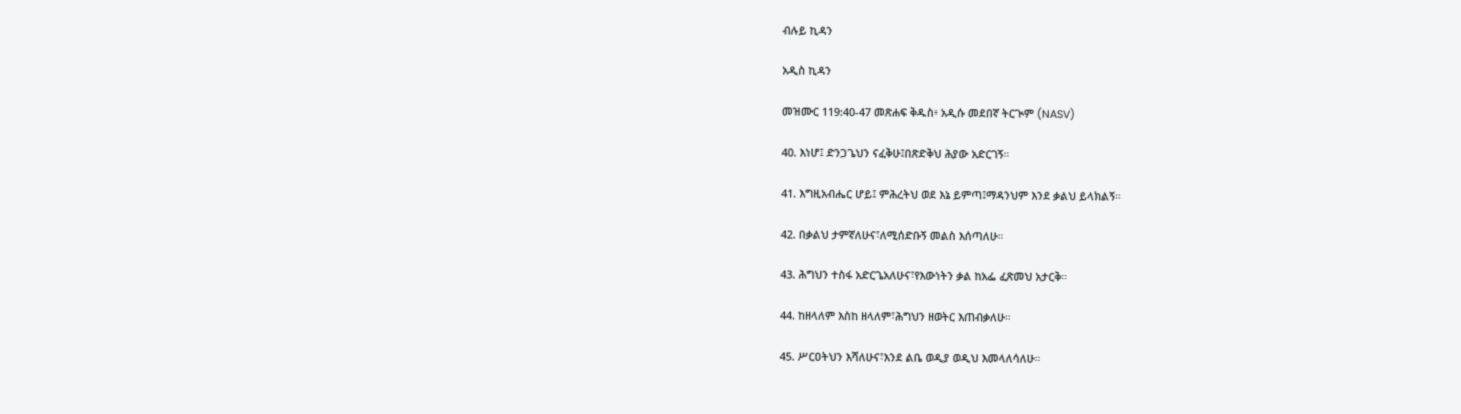ብሉይ ኪዳን

አዲስ ኪዳን

መዝሙር 119:40-47 መጽሐፍ ቅዱስ፥ አዲሱ መደበኛ ትርጒም (NASV)

40. እነሆ፤ ድንጋጌህን ናፈቅሁ፤በጽድቅህ ሕያው አድርገኝ።

41. እግዚአብሔር ሆይ፤ ምሕረትህ ወደ እኔ ይምጣ፤ማዳንህም እንደ ቃልህ ይላክልኝ።

42. በቃልህ ታምኛለሁና፣ለሚሰድቡኝ መልስ እሰጣለሁ።

43. ሕግህን ተስፋ አድርጌአለሁና፣የእውነትን ቃል ከአፌ ፈጽመህ አታርቅ።

44. ከዘላለም እስከ ዘላለም፣ሕግህን ዘወትር እጠብቃለሁ።

45. ሥርዐትህን እሻለሁና፣እንደ ልቤ ወዲያ ወዲህ እመላለሳለሁ።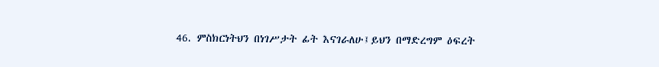46. ምስክርነትህን በነገሥታት ፊት እናገራለሁ፤ይህን በማድረግም ዕፍረት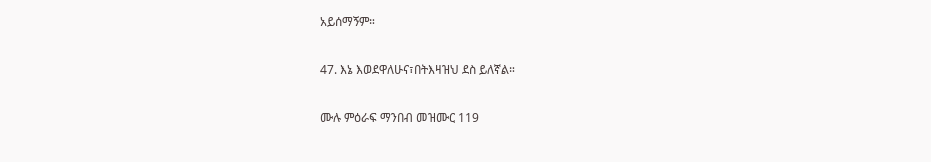አይሰማኝም።

47. እኔ እወደዋለሁና፣በትእዛዝህ ደስ ይለኛል።

ሙሉ ምዕራፍ ማንበብ መዝሙር 119